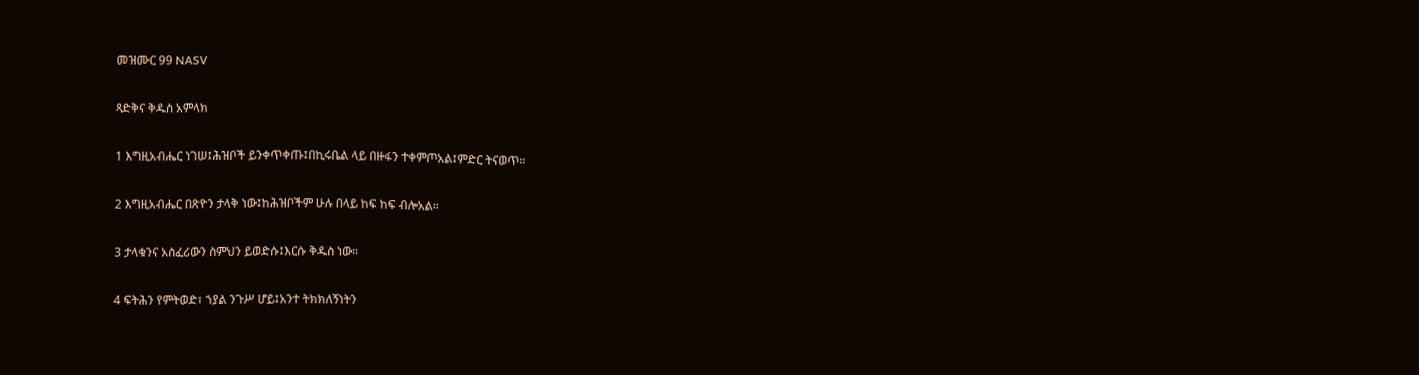መዝሙር 99 NASV

ጻድቅና ቅዱስ አምላክ

1 እግዚአብሔር ነገሠ፤ሕዝቦች ይንቀጥቀጡ፤በኪሩቤል ላይ በዙፋን ተቀምጦአል፤ምድር ትናወጥ።

2 እግዚአብሔር በጽዮን ታላቅ ነው፤ከሕዝቦችም ሁሉ በላይ ከፍ ከፍ ብሎአል።

3 ታላቁንና አስፈሪውን ስምህን ይወድሱ፤እርሱ ቅዱስ ነው።

4 ፍትሕን የምትወድ፣ ኀያል ንጉሥ ሆይ፤አንተ ትክክለኝነትን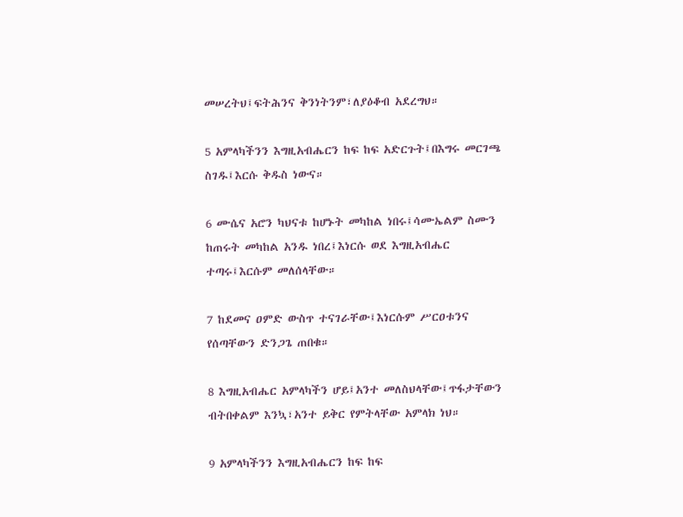መሠረትህ፤ፍትሕንና ቅንነትንም፣ለያዕቆብ አደረግህ።

5 አምላካችንን እግዚአብሔርን ከፍ ከፍ አድርጉት፤በእግሩ መርገጫ ስገዱ፤እርሱ ቅዱስ ነውና።

6 ሙሴና አሮን ካህናቱ ከሆኑት መካከል ነበሩ፤ሳሙኤልም ስሙን ከጠሩት መካከል አንዱ ነበረ፤እነርሱ ወደ እግዚአብሔር ተጣሩ፤እርሱም መለሰላቸው።

7 ከደመና ዐምድ ውስጥ ተናገራቸው፤እነርሱም ሥርዐቱንና የሰጣቸውን ድንጋጌ ጠበቁ።

8 እግዚአብሔር አምላካችን ሆይ፤አንተ መለስህላቸው፤ጥፋታቸውን ብትበቀልም እንኳ፣አንተ ይቅር የምትላቸው አምላክ ነህ።

9 አምላካችንን እግዚአብሔርን ከፍ ከፍ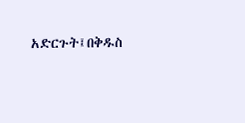አድርጉት፤በቅዱስ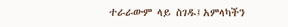ተራራውም ላይ ስገዱ፤አምላካችን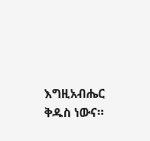እግዚአብሔር ቅዱስ ነውና።